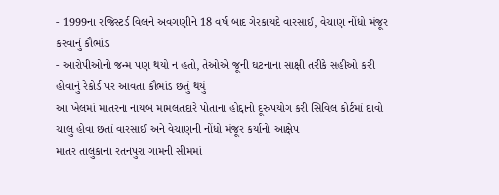- 1999ના રજિસ્ટર્ડ વિલને અવગણીને 18 વર્ષ બાદ ગેરકાયદે વારસાઈ, વેચાણ નોંધો મંજૂર કરવાનું કૌભાંડ
- આરોપીઓનો જન્મ પણ થયો ન હતો, તેઓએ જૂની ઘટનાના સાક્ષી તરીકે સહીઓ કરી હોવાનું રેકોર્ડ પર આવતા કૌભાંડ છતું થયું
આ ખેલમાં માતરના નાયબ મામલતદારે પોતાના હોદ્દાનો દૂરુપયોગ કરી સિવિલ કોર્ટમાં દાવો ચાલુ હોવા છતાં વારસાઈ અને વેચાણની નોંધો મંજૂર કર્યાનો આક્ષેપ
માતર તાલુકાના રતનપુરા ગામની સીમમાં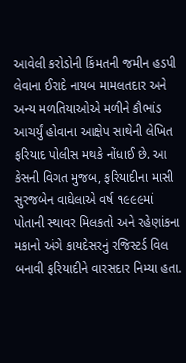આવેલી કરોડોની કિંમતની જમીન હડપી લેવાના ઈરાદે નાયબ મામલતદાર અને અન્ય મળતિયાઓએ મળીને કૌભાંડ આચર્યું હોવાના આક્ષેપ સાથેની લેખિત ફરિયાદ પોલીસ મથકે નોંધાઈ છે. આ કેસની વિગત મુજબ, ફરિયાદીના માસી સુરજબેન વાઘેલાએ વર્ષ ૧૯૯૯માં પોતાની સ્થાવર મિલકતો અને રહેણાંકના મકાનો અંગે કાયદેસરનું રજિસ્ટર્ડ વિલ બનાવી ફરિયાદીને વારસદાર નિમ્યા હતા.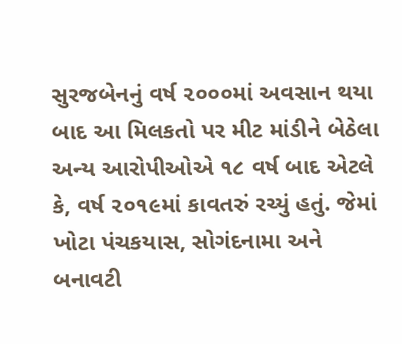સુરજબેનનું વર્ષ ૨૦૦૦માં અવસાન થયા બાદ આ મિલકતો પર મીટ માંડીને બેઠેલા અન્ય આરોપીઓએ ૧૮ વર્ષ બાદ એટલે કે, વર્ષ ૨૦૧૯માં કાવતરું રચ્યું હતું. જેમાં ખોટા પંચકયાસ, સોગંદનામા અને બનાવટી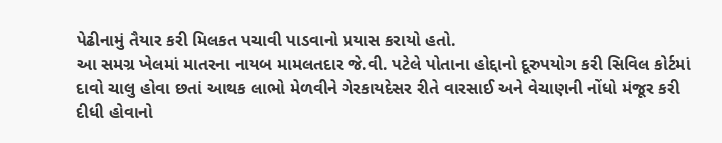પેઢીનામું તૈયાર કરી મિલકત પચાવી પાડવાનો પ્રયાસ કરાયો હતો.
આ સમગ્ર ખેલમાં માતરના નાયબ મામલતદાર જે.વી. પટેલે પોતાના હોદ્દાનો દૂરુપયોગ કરી સિવિલ કોર્ટમાં દાવો ચાલુ હોવા છતાં આથક લાભો મેળવીને ગેરકાયદેસર રીતે વારસાઈ અને વેચાણની નોંધો મંજૂર કરી દીધી હોવાનો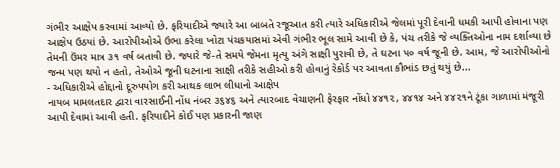ગંભીર આક્ષેપ કરવામાં આવ્યો છે. ફરિયાદીએ જ્યારે આ બાબતે રજૂઆત કરી ત્યારે અધિકારીએ જેલમાં પૂરી દેવાની ધમકી આપી હોવાના પણ આક્ષેપ ઉઠયાં છે. આરોપીઓએ ઉભા કરેલા ખોટા પંચકયાસમાં એવી ગંભીર ભૂલ સામે આવી છે કે, પંચ તરીકે જે વ્યક્તિઓના નામ દર્શાવ્યા છે તેમની ઉંમર માત્ર ૩૧ વર્ષ બતાવી છે. જ્યારે જે-તે સમયે જેમના મૃત્યુ અંગે સાક્ષી પુરાવી છે, તે ઘટના ૫૦ વર્ષ જૂની છે. આમ, જે આરોપીઓનો જન્મ પણ થયો ન હતો, તેઓએ જૂની ઘટનાના સાક્ષી તરીકે સહીઓ કરી હોવાનું રેકોર્ડ પર આવતા કૌભાંડ છતું થયું છે...
- અધિકારીએ હોદ્દાનો દૂરુપયોગ કરી આથક લાભ લીધાનો આક્ષેપ
નાયબ મામલતદાર દ્વારા વારસાઈની નોંધ નંબર ૩૬૪૬ અને ત્યારબાદ વેચાણની ફેરફાર નોંધો ૪૪૧૨, ૪૪૧૪ અને ૪૪૨૧ને ટૂંકા ગાળામાં મંજૂરી આપી દેવામાં આવી હતી. ફરિયાદીને કોઈ પણ પ્રકારની જાણ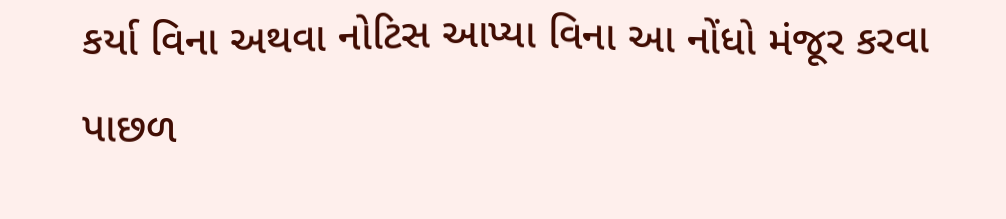કર્યા વિના અથવા નોટિસ આપ્યા વિના આ નોંધો મંજૂર કરવા પાછળ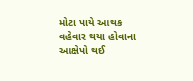મોટા પાયે આથક વહેવાર થયા હોવાના આક્ષેપો થઈ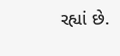રહ્યાં છે.